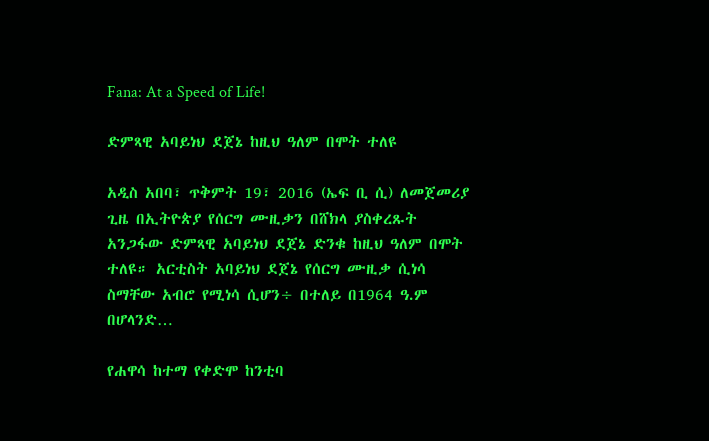Fana: At a Speed of Life!

ድምጻዊ አባይነህ ደጀኔ ከዚህ ዓለም በሞት ተለዩ

አዲስ አበባ፣ ጥቅምት 19፣ 2016 (ኤፍ ቢ ሲ) ለመጀመሪያ ጊዜ በኢትዮጵያ የሰርግ ሙዚቃን በሸክላ ያስቀረጹት አንጋፋው ድምጻዊ አባይነህ ደጀኔ ድንቁ ከዚህ ዓለም በሞት ተለዩ። አርቲስት አባይነህ ደጀኔ የሰርግ ሙዚቃ ሲነሳ ስማቸው አብሮ የሚነሳ ሲሆን÷ በተለይ በ1964 ዓ.ም በሆላንድ…

የሐዋሳ ከተማ የቀድሞ ከንቲባ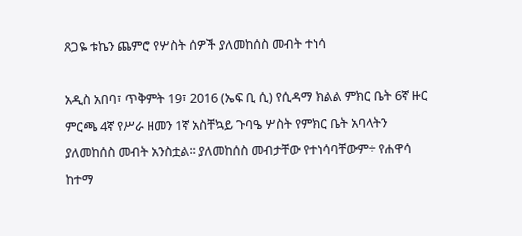ጸጋዬ ቱኬን ጨምሮ የሦስት ሰዎች ያለመከሰስ መብት ተነሳ

አዲስ አበባ፣ ጥቅምት 19፣ 2016 (ኤፍ ቢ ሲ) የሲዳማ ክልል ምክር ቤት 6ኛ ዙር ምርጫ 4ኛ የሥራ ዘመን 1ኛ አስቸኳይ ጉባዔ ሦስት የምክር ቤት አባላትን ያለመከሰስ መብት አንስቷል፡፡ ያለመከሰስ መብታቸው የተነሳባቸውም÷ የሐዋሳ ከተማ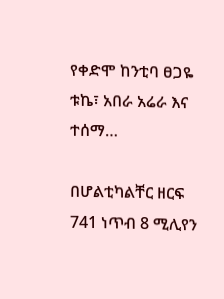የቀድሞ ከንቲባ ፀጋዬ ቱኬ፣ አበራ አሬራ እና ተሰማ…

በሆልቲካልቸር ዘርፍ 741 ነጥብ 8 ሚሊየን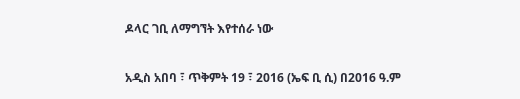ዶላር ገቢ ለማግኘት እየተሰራ ነው

አዲስ አበባ ፣ ጥቅምት 19 ፣ 2016 (ኤፍ ቢ ሲ) በ2016 ዓ.ም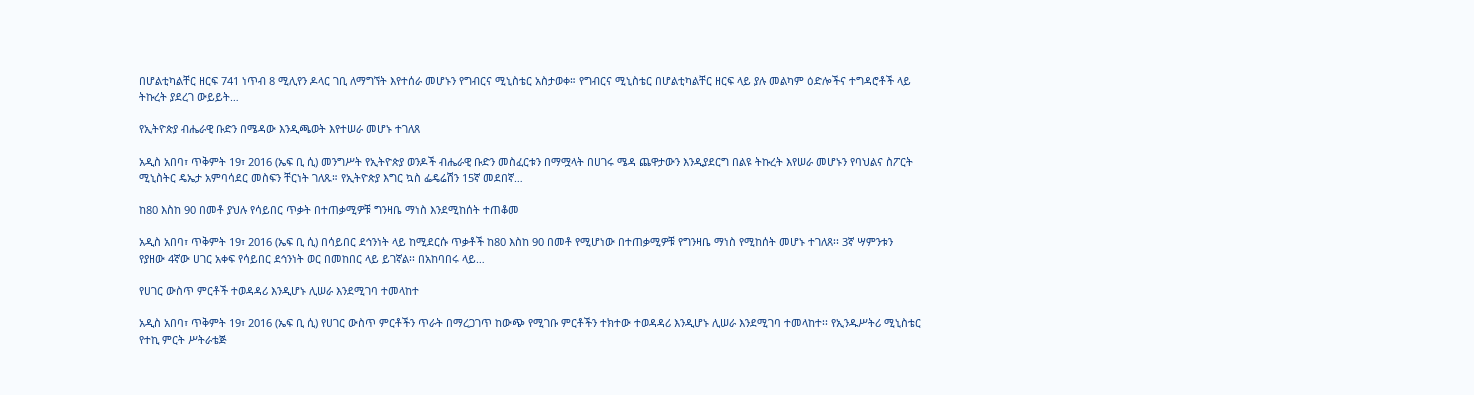በሆልቲካልቸር ዘርፍ 741 ነጥብ 8 ሚሊየን ዶላር ገቢ ለማግኘት እየተሰራ መሆኑን የግብርና ሚኒስቴር አስታወቀ። የግብርና ሚኒስቴር በሆልቲካልቸር ዘርፍ ላይ ያሉ መልካም ዕድሎችና ተግዳሮቶች ላይ ትኩረት ያደረገ ውይይት…

የኢትዮጵያ ብሔራዊ ቡድን በሜዳው እንዲጫወት እየተሠራ መሆኑ ተገለጸ

አዲስ አበባ፣ ጥቅምት 19፣ 2016 (ኤፍ ቢ ሲ) መንግሥት የኢትዮጵያ ወንዶች ብሔራዊ ቡድን መስፈርቱን በማሟላት በሀገሩ ሜዳ ጨዋታውን እንዲያደርግ በልዩ ትኩረት እየሠራ መሆኑን የባህልና ስፖርት ሚኒስትር ዴኤታ አምባሳደር መስፍን ቸርነት ገለጹ። የኢትዮጵያ እግር ኳስ ፌዴሬሽን 15ኛ መደበኛ…

ከ80 እስከ 90 በመቶ ያህሉ የሳይበር ጥቃት በተጠቃሚዎቹ ግንዛቤ ማነስ እንደሚከሰት ተጠቆመ

አዲስ አበባ፣ ጥቅምት 19፣ 2016 (ኤፍ ቢ ሲ) በሳይበር ደኅንነት ላይ ከሚደርሱ ጥቃቶች ከ80 እስከ 90 በመቶ የሚሆነው በተጠቃሚዎቹ የግንዛቤ ማነስ የሚከሰት መሆኑ ተገለጸ፡፡ 3ኛ ሣምንቱን የያዘው 4ኛው ሀገር አቀፍ የሳይበር ደኅንነት ወር በመከበር ላይ ይገኛል፡፡ በአከባበሩ ላይ…

የሀገር ውስጥ ምርቶች ተወዳዳሪ እንዲሆኑ ሊሠራ እንደሚገባ ተመላከተ

አዲስ አበባ፣ ጥቅምት 19፣ 2016 (ኤፍ ቢ ሲ) የሀገር ውስጥ ምርቶችን ጥራት በማረጋገጥ ከውጭ የሚገቡ ምርቶችን ተክተው ተወዳዳሪ እንዲሆኑ ሊሠራ እንደሚገባ ተመላከተ፡፡ የኢንዱሥትሪ ሚኒስቴር የተኪ ምርት ሥትራቴጅ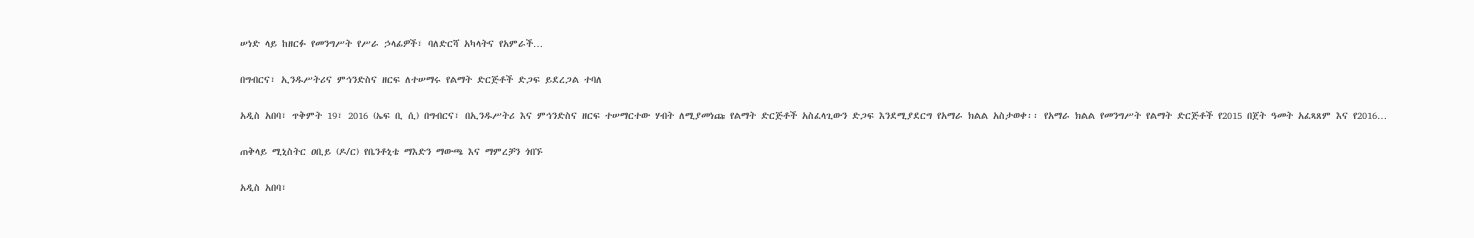ሠነድ ላይ ከዘርፉ የመንግሥት የሥራ ኃላፊዎች፣ ባለድርሻ አካላትና የአምራች…

በግብርና፣ ኢንዱሥትሪና ምኅንድስና ዘርፍ ለተሠማሩ የልማት ድርጅቶች ድጋፍ ይደረጋል ተባለ

አዲስ አበባ፣ ጥቅምት 19፣ 2016 (ኤፍ ቢ ሲ) በግብርና፣ በኢንዱሥትሪ እና ምኅንድስና ዘርፍ ተሠማርተው ሃብት ለሚያመነጩ የልማት ድርጅቶች አስፈላጊውን ድጋፍ እንደሚያደርግ የአማራ ክልል አስታወቀ፡፡ የአማራ ክልል የመንግሥት የልማት ድርጅቶች የ2015 በጀት ዓመት አፈጻጸም እና የ2016…

ጠቅላይ ሚኒስትር ዐቢይ (ዶ/ር) የቤንቶኒቴ ማእድን ማውጫ እና ማምረቻን ጎበኙ

አዲስ አበባ፣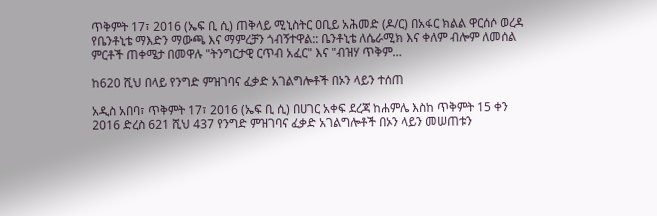ጥቅምት 17፣ 2016 (ኤፍ ቢ ሲ) ጠቅላይ ሚኒስትር ዐቢይ አሕመድ (ዶ/ር) በአፋር ክልል ዋርሰሶ ወረዳ የቤንቶኒቴ ማእድን ማውጫ እና ማምረቻን ጎብኝተዋል:: ቤንቶኒቴ ለሴራሚክ እና ቀለም ብሎም ለመሰል ምርቶች ጠቀሜታ በመዋሉ "ትንግርታዊ ርጥብ አፈር" እና "ብዝሃ ጥቅም…

ከ620 ሺህ በላይ የንግድ ምዝገባና ፈቃድ አገልግሎቶች በኦን ላይን ተሰጠ

አዲስ አበባ፣ ጥቅምት 17፣ 2016 (ኤፍ ቢ ሲ) በሀገር አቀፍ ደረጃ ከሐምሌ እስከ ጥቅምት 15 ቀን 2016 ድረስ 621 ሺህ 437 የንግድ ምዝገባና ፈቃድ አገልግሎቶች በኦን ላይን መሠጠቱን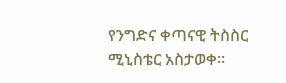የንግድና ቀጣናዊ ትስስር ሚኒስቴር አስታወቀ፡፡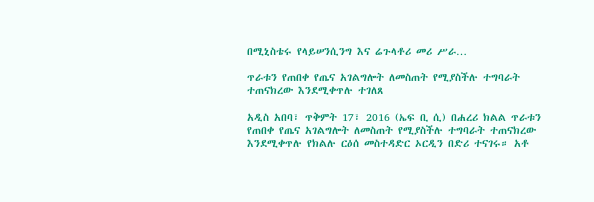በሚኒስቴሩ የላይሠንሲንግ እና ሬጉላቶሪ መሪ ሥራ…

ጥራቱን የጠበቀ የጤና አገልግሎት ለመስጠት የሚያስችሉ ተግባራት ተጠናክረው እንደሚቀጥሉ ተገለጸ

አዲስ አበባ፣ ጥቅምት 17፣ 2016 (ኤፍ ቢ ሲ) በሐረሪ ክልል ጥራቱን የጠበቀ የጤና አገልግሎት ለመስጠት የሚያስችሉ ተግባራት ተጠናክረው እንደሚቀጥሉ የክልሉ ርዕሰ መስተዳድር ኦርዲን በድሪ ተናገሩ። አቶ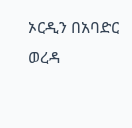ኦርዲን በአባድር ወረዳ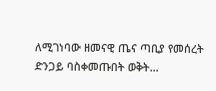ለሚገነባው ዘመናዊ ጤና ጣቢያ የመሰረት ድንጋይ ባስቀመጡበት ወቅት…